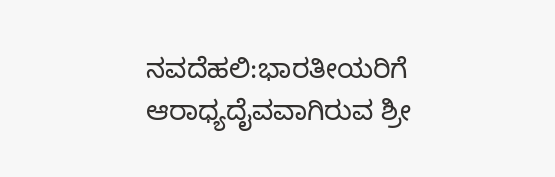ನವದೆಹಲಿ:ಭಾರತೀಯರಿಗೆ ಆರಾಧ್ಯದೈವವಾಗಿರುವ ಶ್ರೀ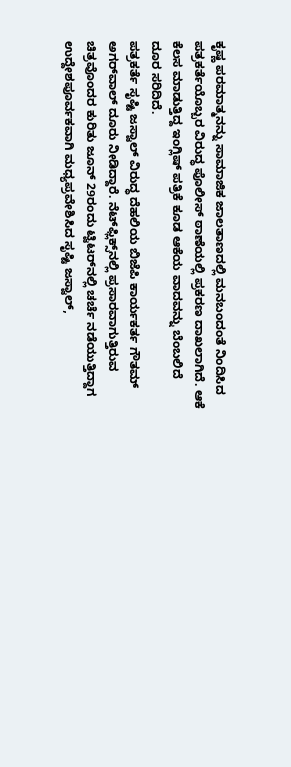ಕೃಷ್ಣ ಪರಮಾತ್ಮನನ್ನು ಸಾಮಾಜಿಕ ಜಾಲತಾಣದಲ್ಲಿ ಮನಬಂದಂತೆ ನಿಂದಿಸಿದ ಪತ್ರಕರ್ತೆಯೊಬ್ಬರ ವಿರುದ್ಧ ಪೊಲೀಸ್ ಠಾಣೆಯಲ್ಲಿ ಪ್ರಕರಣ ದಾಖಲಾಗಿದೆ. ಆಕೆ ಕೆಲಸ ಮಾಡುತ್ತಿದ್ದ ಇಂಗ್ಲಿಷ್ ಪತ್ರಿಕೆ ಕೂಡ ಆಕೆಯ ವಾದವನ್ನು ಬೆಂಬಲಿದೆ ದೂರ ಸರಿದಿದೆ.
ಪತ್ರಕರ್ತೆ ಸೃಷ್ಟಿ ಜಸ್ವಾಲ್ ವಿರುದ್ಧ ದೆಹಲಿಯ ಬಿಜೆಪಿ ಕಾರ್ಯಕರ್ತ ಗೌತಮ್ ಅಗರ್‌ವಾಲ್ ದೂರು ನೀಡಿದ್ದಾರೆ. ನೆಟ್‌ಫ್ಲಿಕ್ಸ್‌ನಲ್ಲಿ ಪ್ರಸಾರವಾಗುತ್ತಿರುವ ಚಿತ್ರವೊಂದರ ಕುರಿತು ಜೂನ್ 29ರಂದು ಟ್ವಿಟರ್‌ನಲ್ಲಿ ಚರ್ಚೆ ನಡೆಯುತ್ತಿದ್ದಾಗ ಉದ್ದೇಶಪೂರ್ವಕವಾಗಿ ಮಧ್ಯಪ್ರವೇಶಿಸಿದ ಸೃಷ್ಟಿ ಜಸ್ವಾಲ್,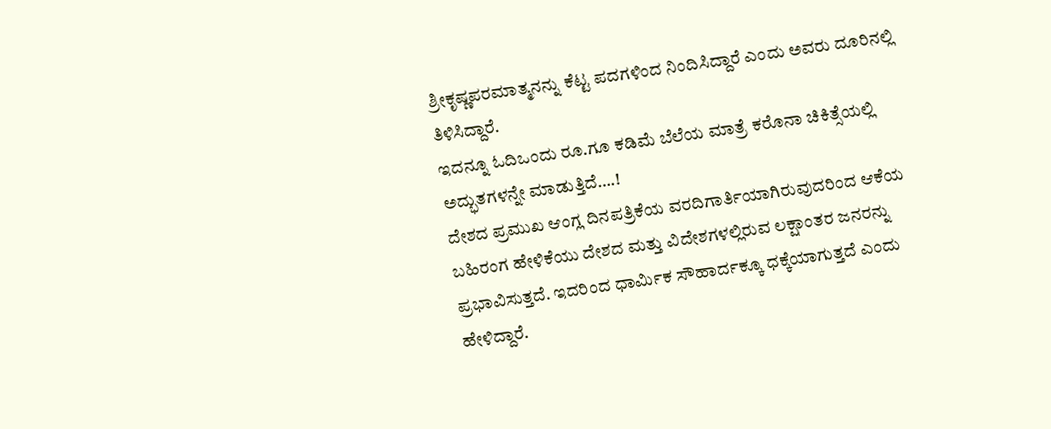ಶ್ರೀಕೃಷ್ಣಪರಮಾತ್ಮನನ್ನು ಕೆಟ್ಟ ಪದಗಳಿಂದ ನಿಂದಿಸಿದ್ದಾರೆ ಎಂದು ಅವರು ದೂರಿನಲ್ಲಿ ತಿಳಿಸಿದ್ದಾರೆ.
ಇದನ್ನೂ ಓದಿಒಂದು ರೂ.ಗೂ ಕಡಿಮೆ ಬೆಲೆಯ ಮಾತ್ರೆ ಕರೊನಾ ಚಿಕಿತ್ಸೆಯಲ್ಲಿ ಅದ್ಭುತಗಳನ್ನೇ ಮಾಡುತ್ತಿದೆ….!
ದೇಶದ ಪ್ರಮುಖ ಆಂಗ್ಲ ದಿನಪತ್ರಿಕೆಯ ವರದಿಗಾರ್ತಿಯಾಗಿರುವುದರಿಂದ ಆಕೆಯ ಬಹಿರಂಗ ಹೇಳಿಕೆಯು ದೇಶದ ಮತ್ತು ವಿದೇಶಗಳಲ್ಲಿರುವ ಲಕ್ಷಾಂತರ ಜನರನ್ನು ಪ್ರಭಾವಿಸುತ್ತದೆ. ಇದರಿಂದ ಧಾರ್ಮಿಕ ಸೌಹಾರ್ದಕ್ಕೂ ಧಕ್ಕೆಯಾಗುತ್ತದೆ ಎಂದು ಹೇಳಿದ್ದಾರೆ.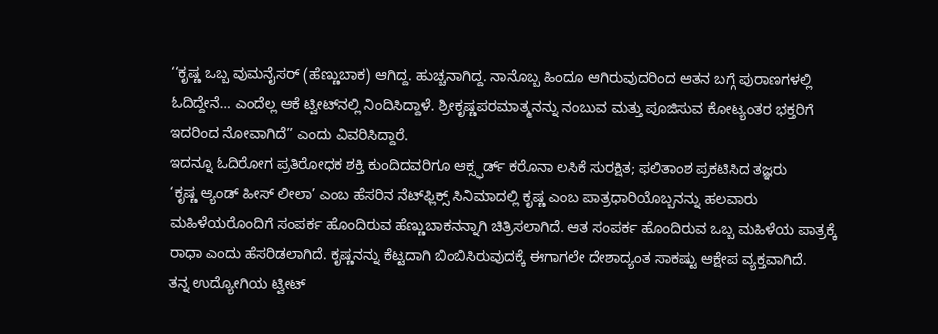‘‘ಕೃಷ್ಣ ಒಬ್ಬ ವುಮನೈಸರ್ (ಹೆಣ್ಣುಬಾಕ) ಆಗಿದ್ದ. ಹುಚ್ಚನಾಗಿದ್ದ. ನಾನೊಬ್ಬ ಹಿಂದೂ ಆಗಿರುವುದರಿಂದ ಆತನ ಬಗ್ಗೆ ಪುರಾಣಗಳಲ್ಲಿ ಓದಿದ್ದೇನೆ… ಎಂದೆಲ್ಲ ಆಕೆ ಟ್ವೀಟ್‌ನಲ್ಲಿ ನಿಂದಿಸಿದ್ದಾಳೆ. ಶ್ರೀಕೃಷ್ಣಪರಮಾತ್ಮನನ್ನು ನಂಬುವ ಮತ್ತು ಪೂಜಿಸುವ ಕೋಟ್ಯಂತರ ಭಕ್ತರಿಗೆ ಇದರಿಂದ ನೋವಾಗಿದೆ’’ ಎಂದು ವಿವರಿಸಿದ್ದಾರೆ.
ಇದನ್ನೂ ಓದಿರೋಗ ಪ್ರತಿರೋಧಕ ಶಕ್ತಿ ಕುಂದಿದವರಿಗೂ ಆಕ್ಸ್ಫರ್ಡ್ ಕರೊನಾ ಲಸಿಕೆ ಸುರಕ್ಷಿತ; ಫಲಿತಾಂಶ ಪ್ರಕಟಿಸಿದ ತಜ್ಞರು
‘ಕೃಷ್ಣ ಆ್ಯಂಡ್ ಹೀಸ್ ಲೀಲಾ’ ಎಂಬ ಹೆಸರಿನ ನೆಟ್‌ಫ್ಲಿಕ್ಸ್ ಸಿನಿಮಾದಲ್ಲಿ ಕೃಷ್ಣ ಎಂಬ ಪಾತ್ರಧಾರಿಯೊಬ್ಬನನ್ನು ಹಲವಾರು ಮಹಿಳೆಯರೊಂದಿಗೆ ಸಂಪರ್ಕ ಹೊಂದಿರುವ ಹೆಣ್ಣುಬಾಕನನ್ನಾಗಿ ಚಿತ್ರಿಸಲಾಗಿದೆ. ಆತ ಸಂಪರ್ಕ ಹೊಂದಿರುವ ಒಬ್ಬ ಮಹಿಳೆಯ ಪಾತ್ರಕ್ಕೆ ರಾಧಾ ಎಂದು ಹೆಸರಿಡಲಾಗಿದೆ. ಕೃಷ್ಣನನ್ನು ಕೆಟ್ಟದಾಗಿ ಬಿಂಬಿಸಿರುವುದಕ್ಕೆ ಈಗಾಗಲೇ ದೇಶಾದ್ಯಂತ ಸಾಕಷ್ಟು ಆಕ್ಷೇಪ ವ್ಯಕ್ತವಾಗಿದೆ.
ತನ್ನ ಉದ್ಯೋಗಿಯ ಟ್ವೀಟ್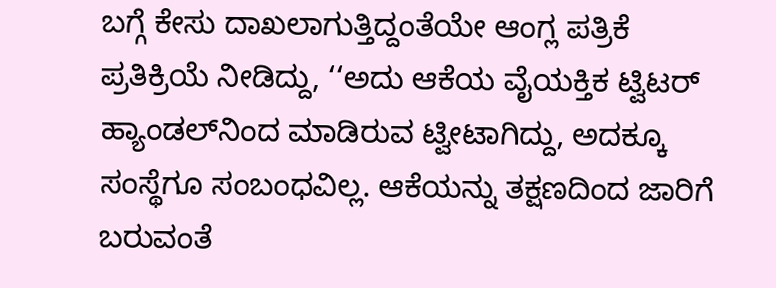ಬಗ್ಗೆ ಕೇಸು ದಾಖಲಾಗುತ್ತಿದ್ದಂತೆಯೇ ಆಂಗ್ಲ ಪತ್ರಿಕೆ ಪ್ರತಿಕ್ರಿಯೆ ನೀಡಿದ್ದು, ‘‘ಅದು ಆಕೆಯ ವೈಯಕ್ತಿಕ ಟ್ವಿಟರ್ ಹ್ಯಾಂಡಲ್‌ನಿಂದ ಮಾಡಿರುವ ಟ್ವೀಟಾಗಿದ್ದು, ಅದಕ್ಕೂ ಸಂಸ್ಥೆಗೂ ಸಂಬಂಧವಿಲ್ಲ. ಆಕೆಯನ್ನು ತಕ್ಷಣದಿಂದ ಜಾರಿಗೆ ಬರುವಂತೆ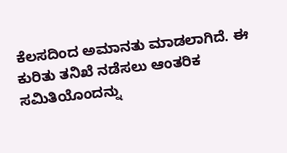ಕೆಲಸದಿಂದ ಅಮಾನತು ಮಾಡಲಾಗಿದೆ. ಈ ಕುರಿತು ತನಿಖೆ ನಡೆಸಲು ಆಂತರಿಕ ಸಮಿತಿಯೊಂದನ್ನು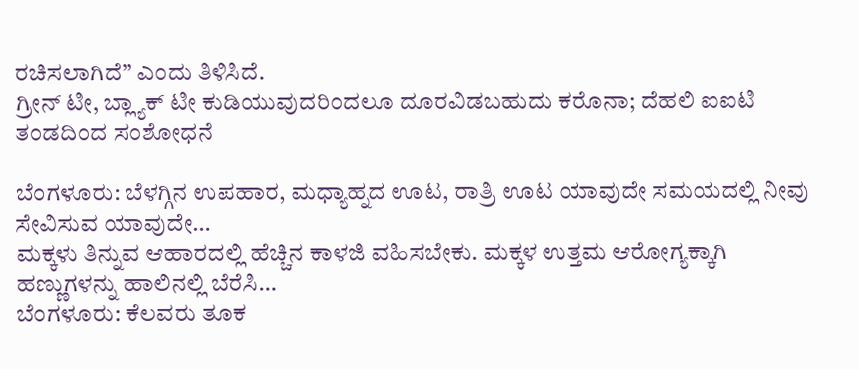ರಚಿಸಲಾಗಿದೆ’’ ಎಂದು ತಿಳಿಸಿದೆ.
ಗ್ರೀನ್ ಟೀ, ಬ್ಲ್ಯಾಕ್ ಟೀ ಕುಡಿಯುವುದರಿಂದಲೂ ದೂರವಿಡಬಹುದು ಕರೊನಾ; ದೆಹಲಿ ಐಐಟಿ ತಂಡದಿಂದ ಸಂಶೋಧನೆ

ಬೆಂಗಳೂರು: ಬೆಳಗ್ಗಿನ ಉಪಹಾರ, ಮಧ್ಯಾಹ್ನದ ಊಟ, ರಾತ್ರಿ ಊಟ ಯಾವುದೇ ಸಮಯದಲ್ಲಿ ನೀವು ಸೇವಿಸುವ ಯಾವುದೇ…
ಮಕ್ಕಳು ತಿನ್ನುವ ಆಹಾರದಲ್ಲಿ ಹೆಚ್ಚಿನ ಕಾಳಜಿ ವಹಿಸಬೇಕು. ಮಕ್ಕಳ ಉತ್ತಮ ಆರೋಗ್ಯಕ್ಕಾಗಿ ಹಣ್ಣುಗಳನ್ನು ಹಾಲಿನಲ್ಲಿ ಬೆರೆಸಿ…
ಬೆಂಗಳೂರು: ಕೆಲವರು ತೂಕ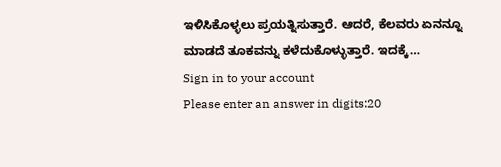ಇಳಿಸಿಕೊಳ್ಳಲು ಪ್ರಯತ್ನಿಸುತ್ತಾರೆ. ಆದರೆ, ಕೆಲವರು ಏನನ್ನೂ ಮಾಡದೆ ತೂಕವನ್ನು ಕಳೆದುಕೊಳ್ಳುತ್ತಾರೆ. ಇದಕ್ಕೆ…
Sign in to your account
Please enter an answer in digits:20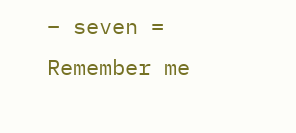− seven =
Remember me